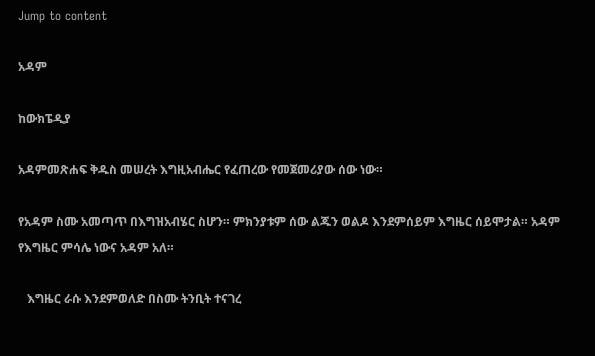Jump to content

አዳም

ከውክፔዲያ

አዳምመጽሐፍ ቅዱስ መሠረት እግዚአብሔር የፈጠረው የመጀመሪያው ሰው ነው።

የአዳም ስሙ አመጣጥ በእግዝአብሄር ስሆን። ምክንያቱም ሰው ልጁን ወልዶ እንደምሰይም እግዜር ሰይሞታል። አዳም የእግዜር ምሳሌ ነውና አዳም አለ።

   እግዜር ራሱ እንደምወለድ በስሙ ትንቢት ተናገረ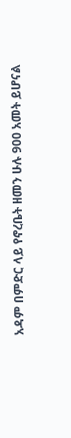አዳም በምድር ላይ የኖረቤት ዘመን ሁሉ 900 አመት ይሆናል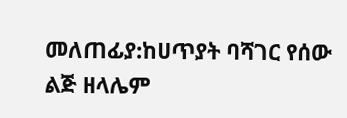መለጠፊያ:ከሀጥያት ባሻገር የሰው ልጅ ዘላሌም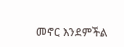መኖር እንደምችል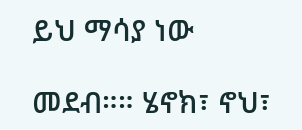ይህ ማሳያ ነው

መደብ።። ሄኖክ፣ ኖህ፣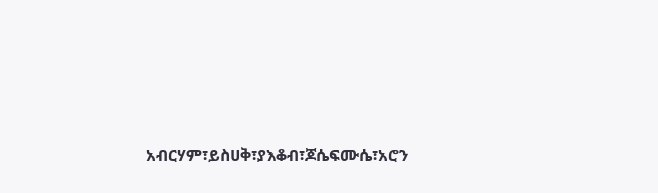አብርሃም፣ይስሀቅ፣ያእቆብ፣ጆሴፍሙሴ፣አሮን